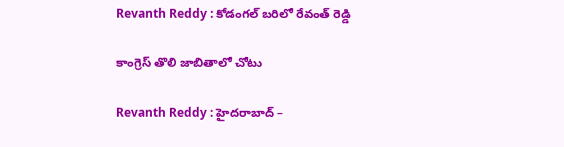Revanth Reddy : కోడంగ‌ల్ బ‌రిలో రేవంత్ రెడ్డి

కాంగ్రెస్ తొలి జాబితాలో చోటు

Revanth Reddy : హైద‌రాబాద్ –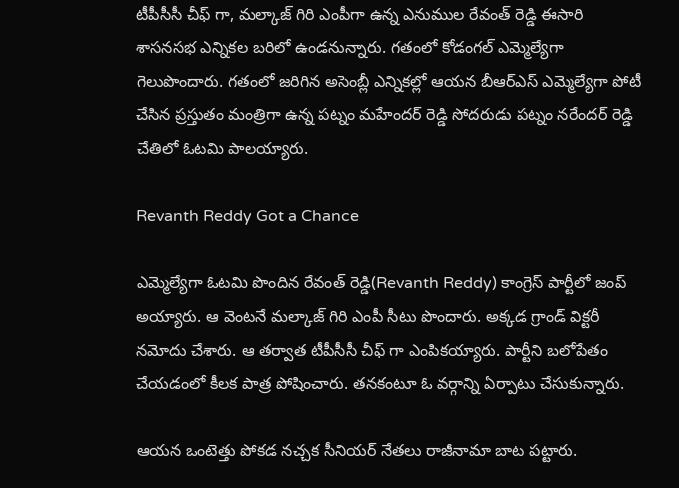టీపీసీసీ చీఫ్ గా, మ‌ల్కాజ్ గిరి ఎంపీగా ఉన్న ఎనుముల రేవంత్ రెడ్డి ఈసారి శాస‌న‌స‌భ ఎన్నిక‌ల బ‌రిలో ఉండ‌నున్నారు. గ‌తంలో కోడంగ‌ల్ ఎమ్మెల్యేగా గెలుపొందారు. గ‌తంలో జ‌రిగిన అసెంబ్లీ ఎన్నిక‌ల్లో ఆయ‌న బీఆర్ఎస్ ఎమ్మెల్యేగా పోటీ చేసిన ప్ర‌స్తుతం మంత్రిగా ఉన్న ప‌ట్నం మ‌హేంద‌ర్ రెడ్డి సోద‌రుడు ప‌ట్నం న‌రేందర్ రెడ్డి చేతిలో ఓట‌మి పాల‌య్యారు.

Revanth Reddy Got a Chance

ఎమ్మెల్యేగా ఓట‌మి పొందిన రేవంత్ రెడ్డి(Revanth Reddy) కాంగ్రెస్ పార్టీలో జంప్ అయ్యారు. ఆ వెంట‌నే మ‌ల్కాజ్ గిరి ఎంపీ సీటు పొందారు. అక్క‌డ గ్రాండ్ విక్ట‌రీ న‌మోదు చేశారు. ఆ త‌ర్వాత టీపీసీసీ చీఫ్ గా ఎంపిక‌య్యారు. పార్టీని బ‌లోపేతం చేయ‌డంలో కీల‌క పాత్ర పోషించారు. త‌నకంటూ ఓ వ‌ర్గాన్ని ఏర్పాటు చేసుకున్నారు.

ఆయ‌న ఒంటెత్తు పోక‌డ న‌చ్చ‌క సీనియ‌ర్ నేత‌లు రాజీనామా బాట ప‌ట్టారు.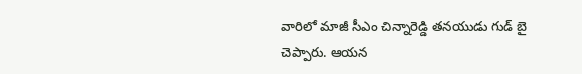వారిలో మాజీ సీఎం చిన్నారెడ్డి త‌న‌యుడు గుడ్ బై చెప్పారు. ఆయ‌న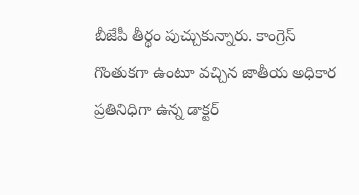బీజేపీ తీర్థం పుచ్చుకున్నారు. కాంగ్రెస్ గొంతుక‌గా ఉంటూ వ‌చ్చిన జాతీయ అధికార ప్ర‌తినిధిగా ఉన్న డాక్ట‌ర్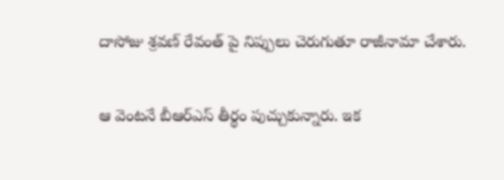దాసోజు శ్ర‌వ‌ణ్ రేవంత్ పై నిప్పులు చెరుగుతూ రాజీనామా చేశారు.

ఆ వెంట‌నే బీఆర్ఎస్ తీర్థం పుచ్చుకున్నారు. ఇక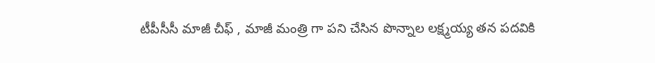టీపీసీసీ మాజీ చీఫ్ , మాజీ మంత్రి గా ప‌ని చేసిన పొన్నాల ల‌క్ష్మ‌య్య త‌న ప‌ద‌వికి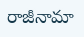రాజీనామా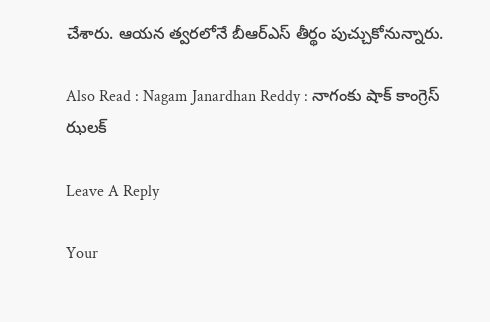చేశారు. ఆయ‌న త్వ‌ర‌లోనే బీఆర్ఎస్ తీర్థం పుచ్చుకోనున్నారు.

Also Read : Nagam Janardhan Reddy : నాగంకు షాక్ కాంగ్రెస్ ఝ‌ల‌క్

Leave A Reply

Your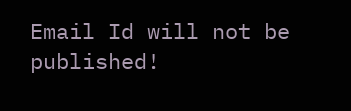Email Id will not be published!